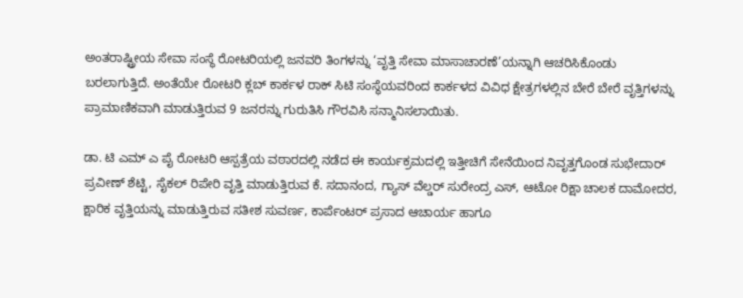ಅಂತರಾಷ್ಟ್ರೀಯ ಸೇವಾ ಸಂಸ್ಥೆ ರೋಟರಿಯಲ್ಲಿ ಜನವರಿ ತಿಂಗಳನ್ನು ‘ವೃತ್ತಿ ಸೇವಾ ಮಾಸಾಚಾರಣೆ’ಯನ್ನಾಗಿ ಆಚರಿಸಿಕೊಂಡು ಬರಲಾಗುತ್ತಿದೆ. ಅಂತೆಯೇ ರೋಟರಿ ಕ್ಲಬ್ ಕಾರ್ಕಳ ರಾಕ್ ಸಿಟಿ ಸಂಸ್ಥೆಯವರಿಂದ ಕಾರ್ಕಳದ ವಿವಿಧ ಕ್ಷೇತ್ರಗಳಲ್ಲಿನ ಬೇರೆ ಬೇರೆ ವೃತ್ತಿಗಳನ್ನು ಪ್ರಾಮಾಣಿಕವಾಗಿ ಮಾಡುತ್ತಿರುವ 9 ಜನರನ್ನು ಗುರುತಿಸಿ ಗೌರವಿಸಿ ಸನ್ಮಾನಿಸಲಾಯಿತು.

ಡಾ. ಟಿ ಎಮ್ ಎ ಪೈ ರೋಟರಿ ಆಸ್ಪತ್ರೆಯ ವಠಾರದಲ್ಲಿ ನಡೆದ ಈ ಕಾರ್ಯಕ್ರಮದಲ್ಲಿ ಇತ್ತೀಚಿಗೆ ಸೇನೆಯಿಂದ ನಿವೃತ್ತಗೊಂಡ ಸುಭೇದಾರ್ ಪ್ರವೀಣ್ ಶೆಟ್ಟಿ, ಸೈಕಲ್ ರಿಪೇರಿ ವೃತ್ತಿ ಮಾಡುತ್ತಿರುವ ಕೆ. ಸದಾನಂದ, ಗ್ಯಾಸ್ ವೆಲ್ಡರ್ ಸುರೇಂದ್ರ ಎಸ್, ಆಟೋ ರಿಕ್ಷಾ ಚಾಲಕ ದಾಮೋದರ, ಕ್ಷಾರಿಕ ವೃತ್ತಿಯನ್ನು ಮಾಡುತ್ತಿರುವ ಸತೀಶ ಸುವರ್ಣ, ಕಾರ್ಪೆಂಟರ್ ಪ್ರಸಾದ ಆಚಾರ್ಯ ಹಾಗೂ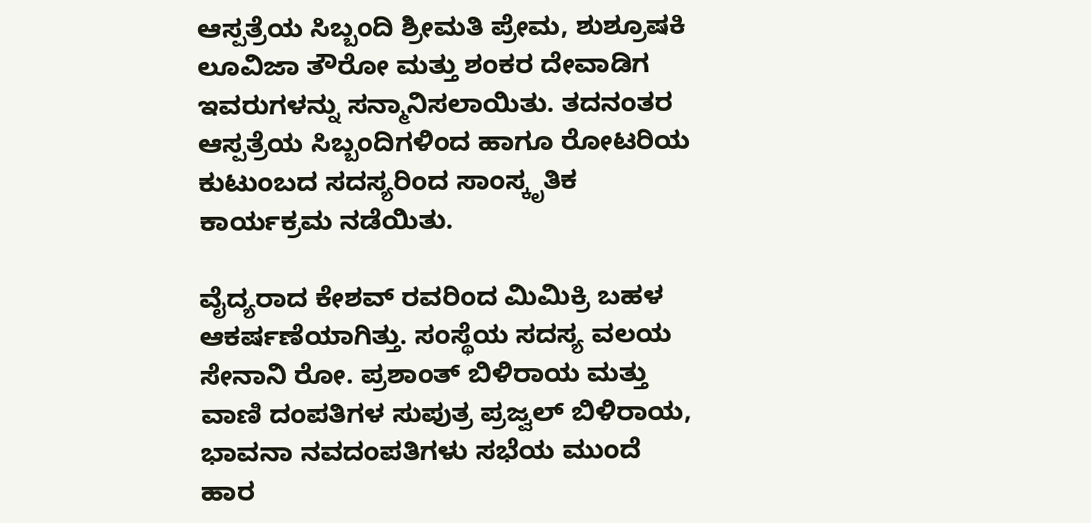ಆಸ್ಪತ್ರೆಯ ಸಿಬ್ಬಂದಿ ಶ್ರೀಮತಿ ಪ್ರೇಮ, ಶುಶ್ರೂಷಕಿ ಲೂವಿಜಾ ತೌರೋ ಮತ್ತು ಶಂಕರ ದೇವಾಡಿಗ ಇವರುಗಳನ್ನು ಸನ್ಮಾನಿಸಲಾಯಿತು. ತದನಂತರ ಆಸ್ಪತ್ರೆಯ ಸಿಬ್ಬಂದಿಗಳಿಂದ ಹಾಗೂ ರೋಟರಿಯ ಕುಟುಂಬದ ಸದಸ್ಯರಿಂದ ಸಾಂಸ್ಕೃತಿಕ ಕಾರ್ಯಕ್ರಮ ನಡೆಯಿತು.

ವೈದ್ಯರಾದ ಕೇಶವ್ ರವರಿಂದ ಮಿಮಿಕ್ರಿ ಬಹಳ ಆಕರ್ಷಣೆಯಾಗಿತ್ತು. ಸಂಸ್ಥೆಯ ಸದಸ್ಯ ವಲಯ ಸೇನಾನಿ ರೋ. ಪ್ರಶಾಂತ್ ಬಿಳಿರಾಯ ಮತ್ತು ವಾಣಿ ದಂಪತಿಗಳ ಸುಪುತ್ರ ಪ್ರಜ್ವಲ್ ಬಿಳಿರಾಯ, ಭಾವನಾ ನವದಂಪತಿಗಳು ಸಭೆಯ ಮುಂದೆ ಹಾರ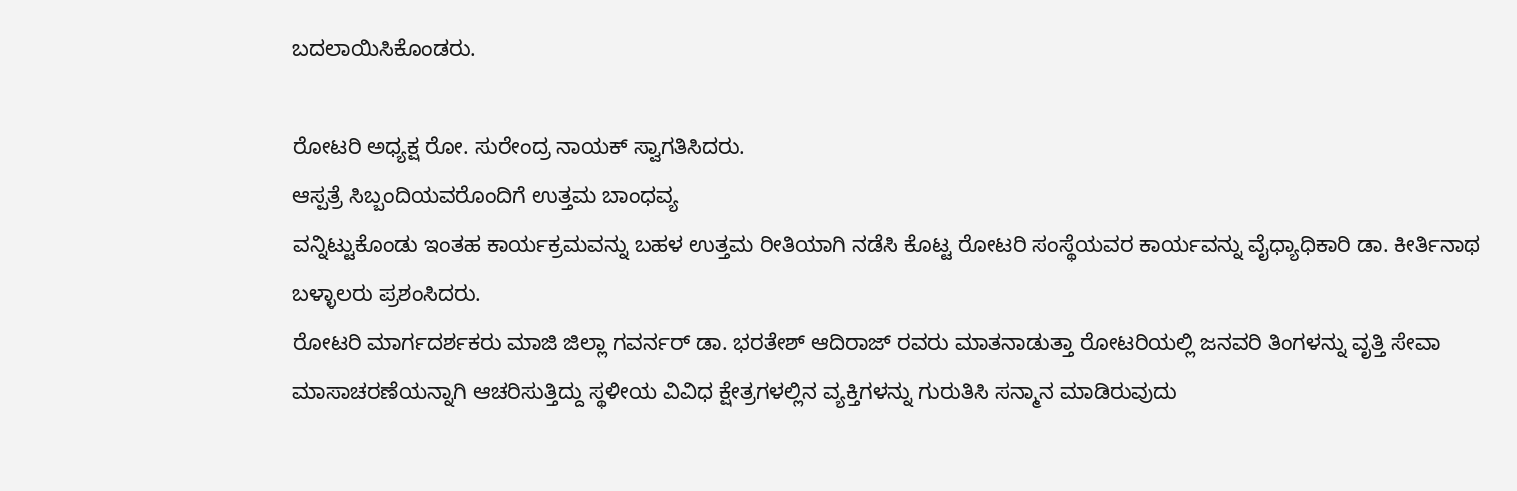ಬದಲಾಯಿಸಿಕೊಂಡರು.

ರೋಟರಿ ಅಧ್ಯಕ್ಷ ರೋ. ಸುರೇಂದ್ರ ನಾಯಕ್ ಸ್ವಾಗತಿಸಿದರು.
ಆಸ್ಪತ್ರೆ ಸಿಬ್ಬಂದಿಯವರೊಂದಿಗೆ ಉತ್ತಮ ಬಾಂಧವ್ಯ
ವನ್ನಿಟ್ಟುಕೊಂಡು ಇಂತಹ ಕಾರ್ಯಕ್ರಮವನ್ನು ಬಹಳ ಉತ್ತಮ ರೀತಿಯಾಗಿ ನಡೆಸಿ ಕೊಟ್ಟ ರೋಟರಿ ಸಂಸ್ಥೆಯವರ ಕಾರ್ಯವನ್ನು ವೈಧ್ಯಾಧಿಕಾರಿ ಡಾ. ಕೀರ್ತಿನಾಥ ಬಳ್ಳಾಲರು ಪ್ರಶಂಸಿದರು.
ರೋಟರಿ ಮಾರ್ಗದರ್ಶಕರು ಮಾಜಿ ಜಿಲ್ಲಾ ಗವರ್ನರ್ ಡಾ. ಭರತೇಶ್ ಆದಿರಾಜ್ ರವರು ಮಾತನಾಡುತ್ತಾ ರೋಟರಿಯಲ್ಲಿ ಜನವರಿ ತಿಂಗಳನ್ನು ವೃತ್ತಿ ಸೇವಾ ಮಾಸಾಚರಣೆಯನ್ನಾಗಿ ಆಚರಿಸುತ್ತಿದ್ದು ಸ್ಥಳೀಯ ವಿವಿಧ ಕ್ಷೇತ್ರಗಳಲ್ಲಿನ ವ್ಯಕ್ತಿಗಳನ್ನು ಗುರುತಿಸಿ ಸನ್ಮಾನ ಮಾಡಿರುವುದು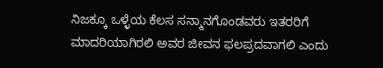ನಿಜಕ್ಕೂ ಒಳ್ಳೆಯ ಕೆಲಸ ಸನ್ಮಾನಗೊಂಡವರು ಇತರರಿಗೆ ಮಾದರಿಯಾಗಿರಲಿ ಅವರ ಜೀವನ ಫಲಪ್ರದವಾಗಲಿ ಎಂದು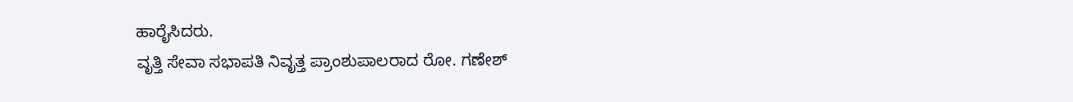ಹಾರೈಸಿದರು.
ವೃತ್ತಿ ಸೇವಾ ಸಭಾಪತಿ ನಿವೃತ್ತ ಪ್ರಾಂಶುಪಾಲರಾದ ರೋ. ಗಣೇಶ್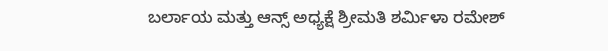ಬರ್ಲಾಯ ಮತ್ತು ಆನ್ಸ್ ಅಧ್ಯಕ್ಷೆ ಶ್ರೀಮತಿ ಶರ್ಮಿಳಾ ರಮೇಶ್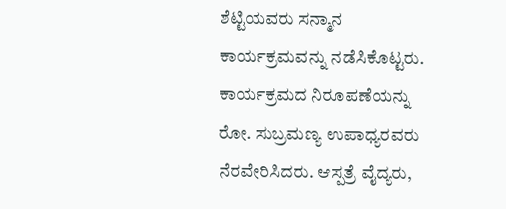ಶೆಟ್ಟಿಯವರು ಸನ್ಮಾನ ಕಾರ್ಯಕ್ರಮವನ್ನು ನಡೆಸಿಕೊಟ್ಟರು. ಕಾರ್ಯಕ್ರಮದ ನಿರೂಪಣೆಯನ್ನು ರೋ. ಸುಬ್ರಮಣ್ಯ ಉಪಾಧ್ಯರವರು ನೆರವೇರಿಸಿದರು. ಆಸ್ಪತ್ರೆ ವೈದ್ಯರು,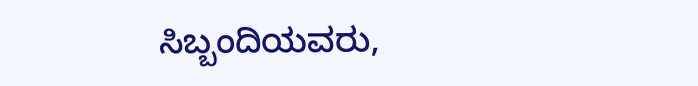ಸಿಬ್ಬಂದಿಯವರು,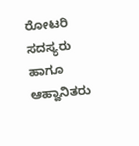ರೋಟರಿ ಸದಸ್ಯರು ಹಾಗೂ ಆಹ್ವಾನಿತರು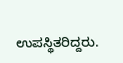ಉಪಸ್ಥಿತರಿದ್ದರು.